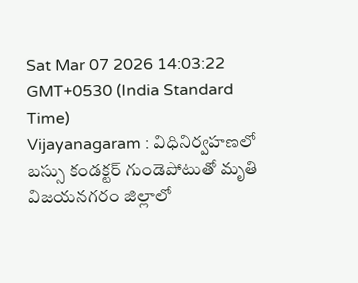Sat Mar 07 2026 14:03:22 GMT+0530 (India Standard Time)
Vijayanagaram : విధినిర్వహణలో బస్సు కండక్టర్ గుండెపోటుతో మృతి
విజయనగరం జిల్లాలో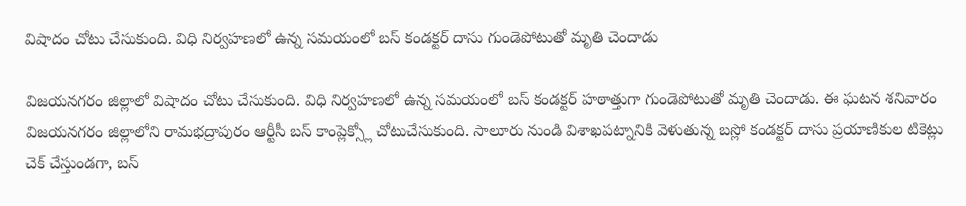విషాదం చోటు చేసుకుంది. విధి నిర్వహణలో ఉన్న సమయంలో బస్ కండక్టర్ దాసు గుండెపోటుతో మృతి చెందాడు

విజయనగరం జిల్లాలో విషాదం చోటు చేసుకుంది. విధి నిర్వహణలో ఉన్న సమయంలో బస్ కండక్టర్ హఠాత్తుగా గుండెపోటుతో మృతి చెందాడు. ఈ ఘటన శనివారం విజయనగరం జిల్లాలోని రామభద్రాపురం ఆర్టీసీ బస్ కాంప్లెక్స్లో చోటుచేసుకుంది. సాలూరు నుండి విశాఖపట్నానికి వెళుతున్న బస్లో కండక్టర్ దాసు ప్రయాణికుల టికెట్లు చెక్ చేస్తుండగా, బస్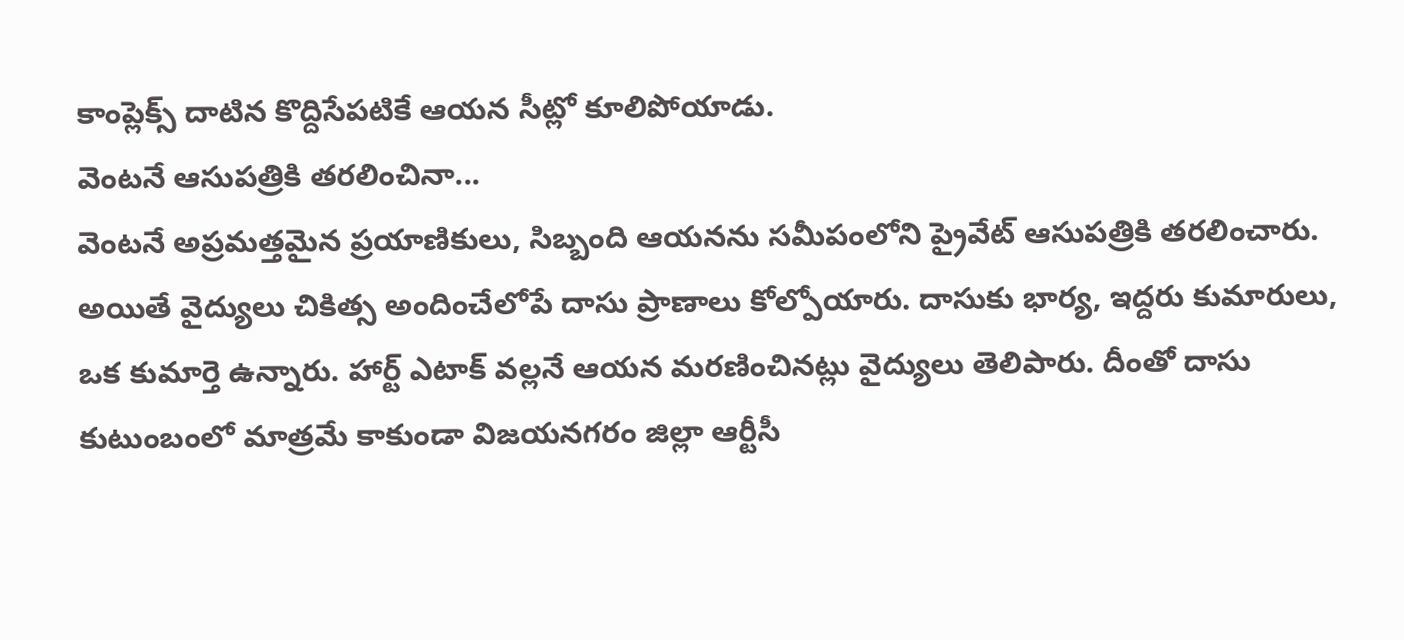కాంప్లెక్స్ దాటిన కొద్దిసేపటికే ఆయన సీట్లో కూలిపోయాడు.
వెంటనే ఆసుపత్రికి తరలించినా...
వెంటనే అప్రమత్తమైన ప్రయాణికులు, సిబ్బంది ఆయనను సమీపంలోని ప్రైవేట్ ఆసుపత్రికి తరలించారు. అయితే వైద్యులు చికిత్స అందించేలోపే దాసు ప్రాణాలు కోల్పోయారు. దాసుకు భార్య, ఇద్దరు కుమారులు, ఒక కుమార్తె ఉన్నారు. హార్ట్ ఎటాక్ వల్లనే ఆయన మరణించినట్లు వైద్యులు తెలిపారు. దీంతో దాసు కుటుంబంలో మాత్రమే కాకుండా విజయనగరం జిల్లా ఆర్టీసీ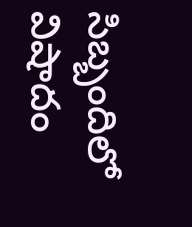సిబ్బందిలో విషాదం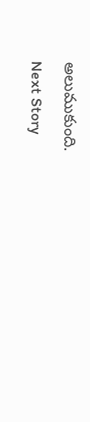అలుముకుంది.
Next Story